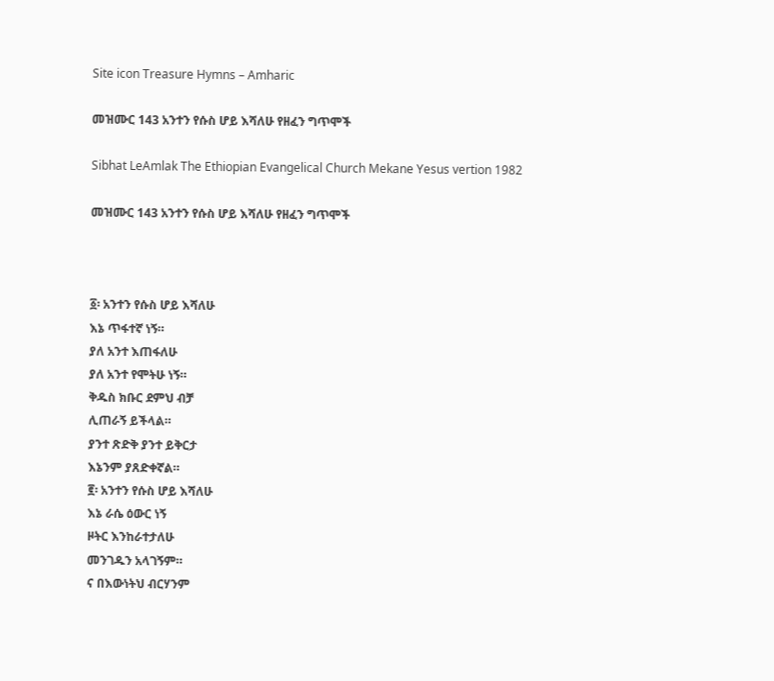Site icon Treasure Hymns – Amharic

መዝሙር 143 አንተን የሱስ ሆይ እሻለሁ የዘፈን ግጥሞች

Sibhat LeAmlak The Ethiopian Evangelical Church Mekane Yesus vertion 1982

መዝሙር 143 አንተን የሱስ ሆይ እሻለሁ የዘፈን ግጥሞች



፩፡ አንተን የሱስ ሆይ እሻለሁ
እኔ ጥፋተኛ ነኝ።
ያለ አንተ እጠፋለሁ
ያለ አንተ የሞትሁ ነኝ።
ቅዱስ ክቡር ደምህ ብቻ
ሊጠራኝ ይችላል።
ያንተ ጽድቅ ያንተ ይቅርታ
እኔንም ያጸድቀኛል።
፪፡ አንተን የሱስ ሆይ እሻለሁ
እኔ ራሴ ዕውር ነኝ
ዞትር እንከራተታለሁ
መንገዱን አላገኝም።
ና በእውነትህ ብርሃንም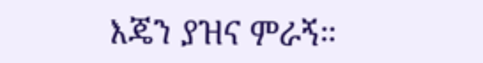እጄን ያዝና ምራኝ።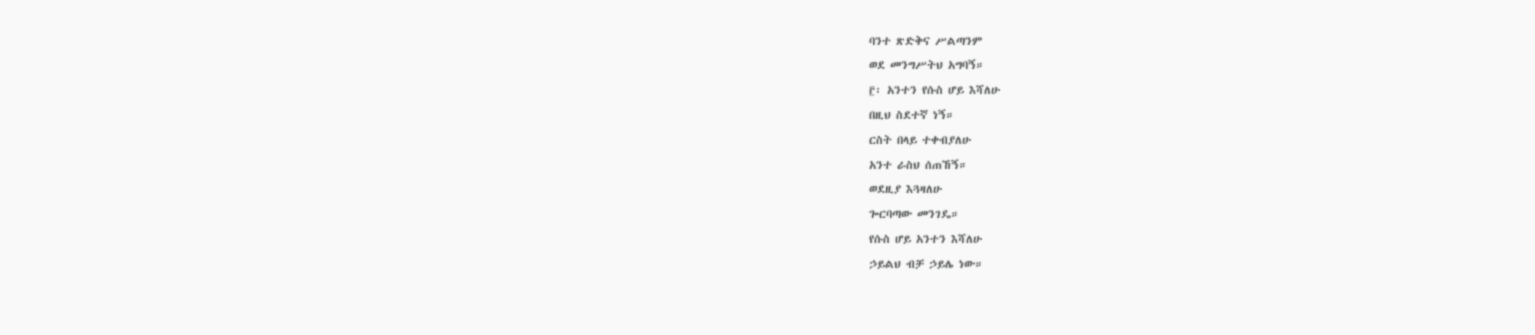ባንተ ጽድቅና ሥልጣንም
ወደ መንግሥትህ አግባኝ።
፫፡ አንተን የሱስ ሆይ እሻለሁ
በዚህ ስደተኛ ነኝ።
ርስት በላይ ተቀብያለሁ
አንተ ራስህ ሰጠኸኝ።
ወደዚያ እጓዛለሁ
ጐርባጣው መንገዴ።
የሱስ ሆይ አንተን እሻለሁ
ኃይልህ ብቻ ኃይሌ ነው።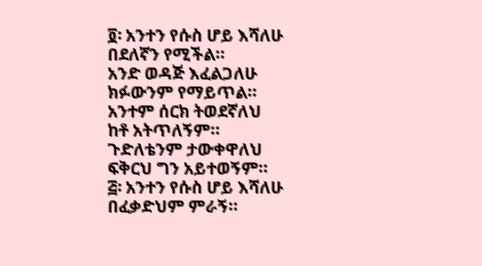፬፡ አንተን የሱስ ሆይ እሻለሁ
በደለኛን የሚችል።
አንድ ወዳጅ እፈልጋለሁ
ክፉውንም የማይጥል።
አንተም ሰርክ ትወደኛለህ
ከቶ አትጥለኝም።
ጉድለቴንም ታውቀዋለህ
ፍቅርህ ግን አይተወኝም።
፭፡ አንተን የሱስ ሆይ እሻለሁ
በፈቃድህም ምራኝ።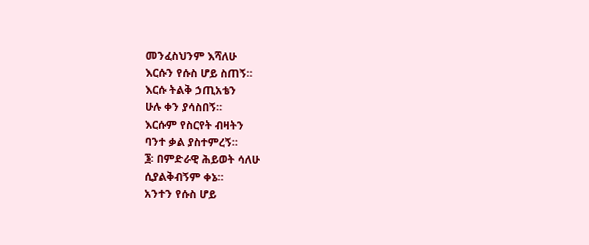መንፈስህንም እሻለሁ
እርሱን የሱስ ሆይ ስጠኝ።
እርሱ ትልቅ ኃጢአቴን
ሁሉ ቀን ያሳስበኝ።
እርሱም የስርየት ብዛትን
ባንተ ቃል ያስተምረኝ።
፮፡ በምድራዊ ሕይወት ሳለሁ
ሲያልቅብኝም ቀኔ።
አንተን የሱስ ሆይ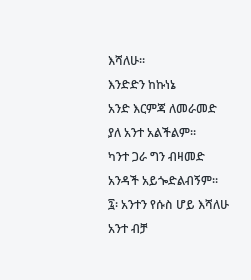እሻለሁ።
እንድድን ከኩነኔ
አንድ እርምጃ ለመራመድ
ያለ አንተ አልችልም።
ካንተ ጋራ ግን ብዛመድ
አንዳች አይጐድልብኝም።
፯፡ አንተን የሱስ ሆይ እሻለሁ
አንተ ብቻ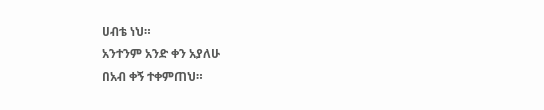ሀብቴ ነህ።
አንተንም አንድ ቀን አያለሁ
በአብ ቀኝ ተቀምጠህ።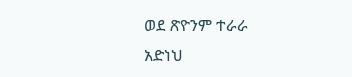ወደ ጽዮንም ተራራ
አድነህ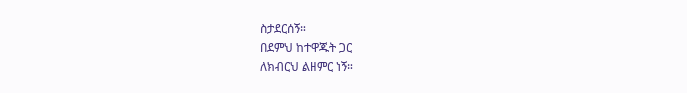ስታደርሰኝ።
በደምህ ከተዋጁት ጋር
ለክብርህ ልዘምር ነኝ።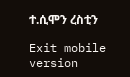ተ.ሲሞን ረስቲን

Exit mobile version